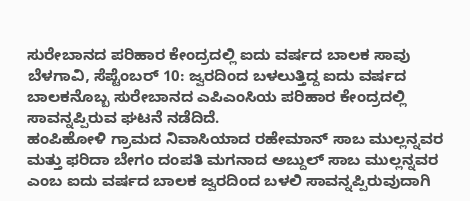ಸುರೇಬಾನದ ಪರಿಹಾರ ಕೇಂದ್ರದಲ್ಲಿ ಐದು ವರ್ಷದ ಬಾಲಕ ಸಾವು
ಬೆಳಗಾವಿ, ಸೆಪ್ಟೆಂಬರ್ 10: ಜ್ವರದಿಂದ ಬಳಲುತ್ತಿದ್ದ ಐದು ವರ್ಷದ ಬಾಲಕನೊಬ್ಬ ಸುರೇಬಾನದ ಎಪಿಎಂಸಿಯ ಪರಿಹಾರ ಕೇಂದ್ರದಲ್ಲಿ ಸಾವನ್ನಪ್ಪಿರುವ ಘಟನೆ ನಡೆದಿದೆ.
ಹಂಪಿಹೋಳಿ ಗ್ರಾಮದ ನಿವಾಸಿಯಾದ ರಹೇಮಾನ್ ಸಾಬ ಮುಲ್ಲನ್ನವರ ಮತ್ತು ಫರಿದಾ ಬೇಗಂ ದಂಪತಿ ಮಗನಾದ ಅಬ್ದುಲ್ ಸಾಬ ಮುಲ್ಲನ್ನವರ ಎಂಬ ಐದು ವರ್ಷದ ಬಾಲಕ ಜ್ವರದಿಂದ ಬಳಲಿ ಸಾವನ್ನಪ್ಪಿರುವುದಾಗಿ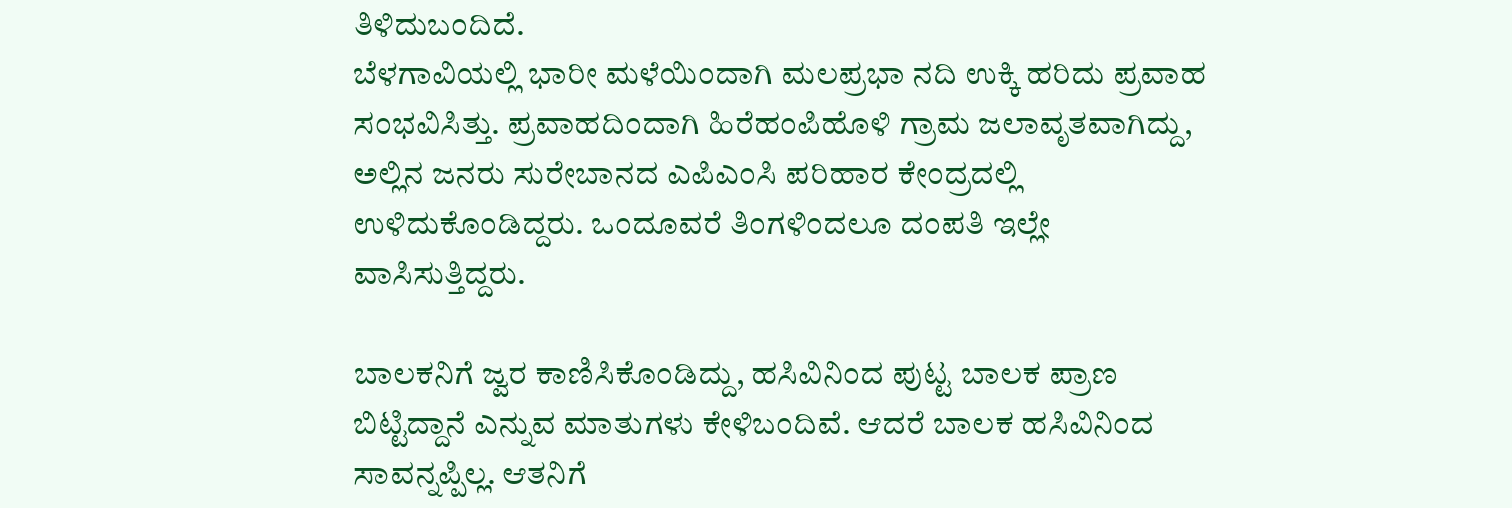ತಿಳಿದುಬಂದಿದೆ.
ಬೆಳಗಾವಿಯಲ್ಲಿ ಭಾರೀ ಮಳೆಯಿಂದಾಗಿ ಮಲಪ್ರಭಾ ನದಿ ಉಕ್ಕಿ ಹರಿದು ಪ್ರವಾಹ ಸಂಭವಿಸಿತ್ತು. ಪ್ರವಾಹದಿಂದಾಗಿ ಹಿರೆಹಂಪಿಹೊಳಿ ಗ್ರಾಮ ಜಲಾವೃತವಾಗಿದ್ದು, ಅಲ್ಲಿನ ಜನರು ಸುರೇಬಾನದ ಎಪಿಎಂಸಿ ಪರಿಹಾರ ಕೇಂದ್ರದಲ್ಲಿ ಉಳಿದುಕೊಂಡಿದ್ದರು. ಒಂದೂವರೆ ತಿಂಗಳಿಂದಲೂ ದಂಪತಿ ಇಲ್ಲೇ ವಾಸಿಸುತ್ತಿದ್ದರು.

ಬಾಲಕನಿಗೆ ಜ್ವರ ಕಾಣಿಸಿಕೊಂಡಿದ್ದು, ಹಸಿವಿನಿಂದ ಪುಟ್ಟ ಬಾಲಕ ಪ್ರಾಣ ಬಿಟ್ಟಿದ್ದಾನೆ ಎನ್ನುವ ಮಾತುಗಳು ಕೇಳಿಬಂದಿವೆ. ಆದರೆ ಬಾಲಕ ಹಸಿವಿನಿಂದ ಸಾವನ್ನಪ್ಪಿಲ್ಲ. ಆತನಿಗೆ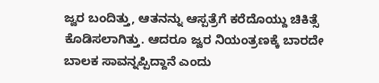ಜ್ವರ ಬಂದಿತ್ತು, ಆತನನ್ನು ಆಸ್ಪತ್ರೆಗೆ ಕರೆದೊಯ್ದು ಚಿಕಿತ್ಸೆ ಕೊಡಿಸಲಾಗಿತ್ತು. ಆದರೂ ಜ್ವರ ನಿಯಂತ್ರಣಕ್ಕೆ ಬಾರದೇ ಬಾಲಕ ಸಾವನ್ನಪ್ಪಿದ್ದಾನೆ ಎಂದು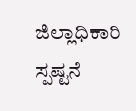ಜಿಲ್ಲಾಧಿಕಾರಿ ಸ್ಪಷ್ಟನೆ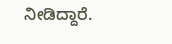ನೀಡಿದ್ದಾರೆ.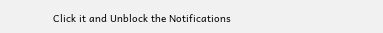Click it and Unblock the Notifications